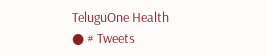TeluguOne Health
● # Tweets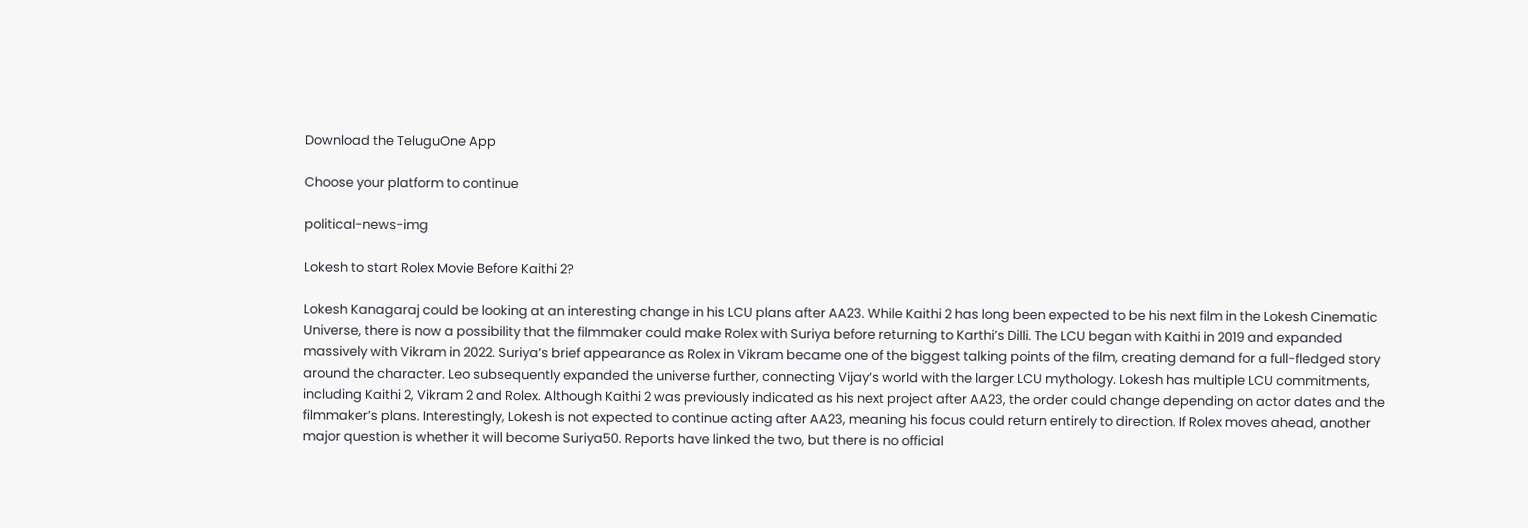Download the TeluguOne App

Choose your platform to continue

political-news-img

Lokesh to start Rolex Movie Before Kaithi 2?

Lokesh Kanagaraj could be looking at an interesting change in his LCU plans after AA23. While Kaithi 2 has long been expected to be his next film in the Lokesh Cinematic Universe, there is now a possibility that the filmmaker could make Rolex with Suriya before returning to Karthi’s Dilli. The LCU began with Kaithi in 2019 and expanded massively with Vikram in 2022. Suriya’s brief appearance as Rolex in Vikram became one of the biggest talking points of the film, creating demand for a full-fledged story around the character. Leo subsequently expanded the universe further, connecting Vijay’s world with the larger LCU mythology. Lokesh has multiple LCU commitments, including Kaithi 2, Vikram 2 and Rolex. Although Kaithi 2 was previously indicated as his next project after AA23, the order could change depending on actor dates and the filmmaker’s plans. Interestingly, Lokesh is not expected to continue acting after AA23, meaning his focus could return entirely to direction. If Rolex moves ahead, another major question is whether it will become Suriya50. Reports have linked the two, but there is no official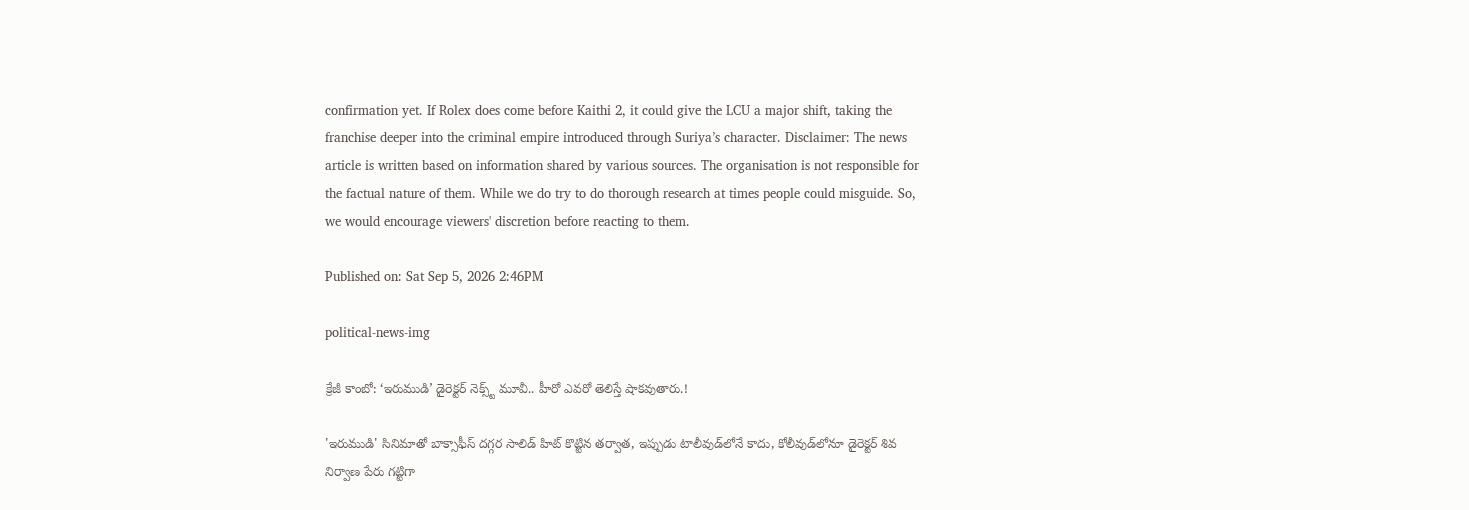confirmation yet. If Rolex does come before Kaithi 2, it could give the LCU a major shift, taking the franchise deeper into the criminal empire introduced through Suriya’s character. Disclaimer: The news article is written based on information shared by various sources. The organisation is not responsible for the factual nature of them. While we do try to do thorough research at times people could misguide. So, we would encourage viewers' discretion before reacting to them.

Published on: Sat Sep 5, 2026 2:46PM

political-news-img

క్రేజీ కాంబో: ‘ఇరుముడి’ డైరెక్టర్ నెక్స్ట్ మూవీ.. హీరో ఎవరో తెలిస్తే షాకవుతారు.!

'ఇరుముడి' సినిమాతో బాక్సాఫీస్ దగ్గర సాలిడ్ హిట్ కొట్టిన తర్వాత, ఇప్పుడు టాలీవుడ్‌లోనే కాదు, కోలీవుడ్‌లోనూ డైరెక్టర్ శివ నిర్వాణ పేరు గట్టిగా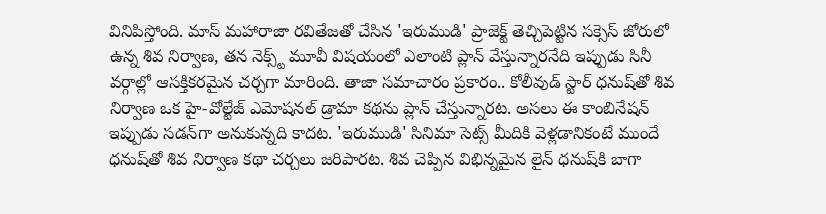వినిపిస్తోంది. మాస్ మహారాజా రవితేజతో చేసిన 'ఇరుముడి' ప్రాజెక్ట్ తెచ్చిపెట్టిన సక్సెస్ జోరులో ఉన్న శివ నిర్వాణ, తన నెక్స్ట్ మూవీ విషయంలో ఎలాంటి ప్లాన్ వేస్తున్నారనేది ఇప్పుడు సినీ వర్గాల్లో ఆసక్తికరమైన చర్చగా మారింది. తాజా సమాచారం ప్రకారం.. కోలీవుడ్ స్టార్ ధనుష్‌తో శివ నిర్వాణ ఒక హై-వోల్టేజ్ ఎమోషనల్ డ్రామా కథను ప్లాన్ చేస్తున్నారట. అసలు ఈ కాంబినేషన్ ఇప్పుడు సడన్‌గా అనుకున్నది కాదట. 'ఇరుముడి' సినిమా సెట్స్ మీదికి వెళ్లడానికంటే ముందే ధనుష్‌తో శివ నిర్వాణ కథా చర్చలు జరిపారట. శివ చెప్పిన విభిన్నమైన లైన్ ధనుష్‌కి బాగా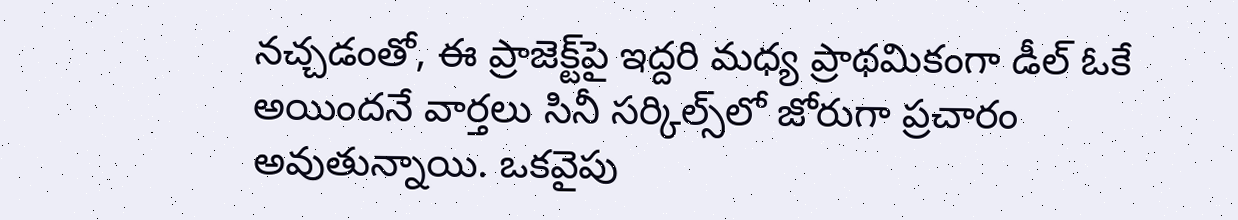నచ్చడంతో, ఈ ప్రాజెక్ట్‌పై ఇద్దరి మధ్య ప్రాథమికంగా డీల్ ఓకే అయిందనే వార్తలు సినీ సర్కిల్స్‌లో జోరుగా ప్రచారం అవుతున్నాయి. ఒకవైపు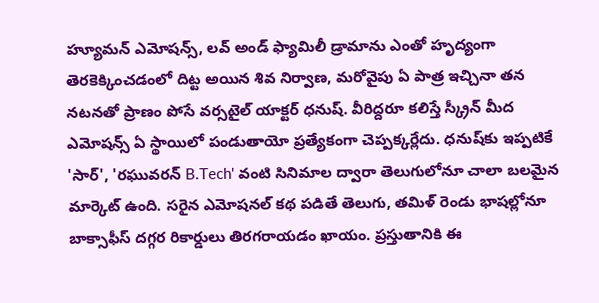హ్యూమన్ ఎమోషన్స్, లవ్ అండ్ ఫ్యామిలీ డ్రామాను ఎంతో హృద్యంగా తెరకెక్కించడంలో దిట్ట అయిన శివ నిర్వాణ, మరోవైపు ఏ పాత్ర ఇచ్చినా తన నటనతో ప్రాణం పోసే వర్సటైల్ యాక్టర్ ధనుష్. వీరిద్దరూ కలిస్తే స్క్రీన్ మీద ఎమోషన్స్ ఏ స్థాయిలో పండుతాయో ప్రత్యేకంగా చెప్పక్కర్లేదు. ధనుష్‌కు ఇప్పటికే 'సార్', 'రఘువరన్ B.Tech' వంటి సినిమాల ద్వారా తెలుగులోనూ చాలా బలమైన మార్కెట్ ఉంది. సరైన ఎమోషనల్ కథ పడితే తెలుగు, తమిళ్ రెండు భాషల్లోనూ బాక్సాఫీస్ దగ్గర రికార్డులు తిరగరాయడం ఖాయం. ప్రస్తుతానికి ఈ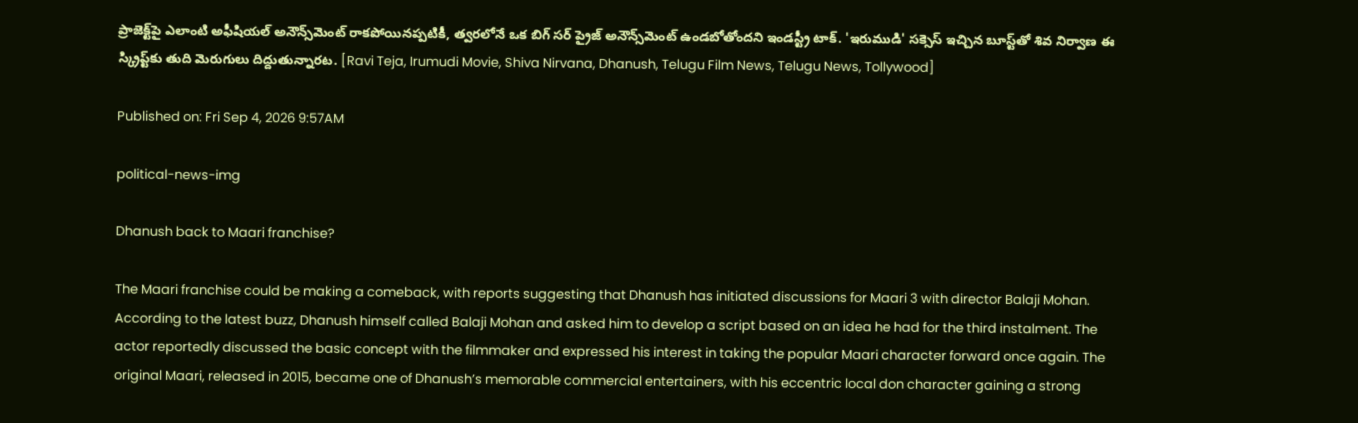ప్రాజెక్ట్‌పై ఎలాంటి అఫీషియల్ అనౌన్స్‌మెంట్ రాకపోయినప్పటికీ, త్వరలోనే ఒక బిగ్ సర్ ప్రైజ్ అనౌన్స్‌మెంట్ ఉండబోతోందని ఇండస్ట్రీ టాక్. 'ఇరుముడి' సక్సెస్ ఇచ్చిన బూస్ట్‌తో శివ నిర్వాణ ఈ స్క్రిప్ట్‌కు తుది మెరుగులు దిద్దుతున్నారట. [Ravi Teja, Irumudi Movie, Shiva Nirvana, Dhanush, Telugu Film News, Telugu News, Tollywood]

Published on: Fri Sep 4, 2026 9:57AM

political-news-img

Dhanush back to Maari franchise?

The Maari franchise could be making a comeback, with reports suggesting that Dhanush has initiated discussions for Maari 3 with director Balaji Mohan. According to the latest buzz, Dhanush himself called Balaji Mohan and asked him to develop a script based on an idea he had for the third instalment. The actor reportedly discussed the basic concept with the filmmaker and expressed his interest in taking the popular Maari character forward once again. The original Maari, released in 2015, became one of Dhanush’s memorable commercial entertainers, with his eccentric local don character gaining a strong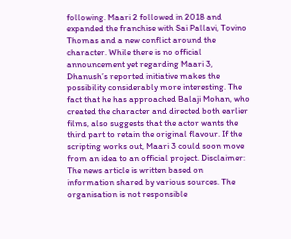following. Maari 2 followed in 2018 and expanded the franchise with Sai Pallavi, Tovino Thomas and a new conflict around the character. While there is no official announcement yet regarding Maari 3, Dhanush’s reported initiative makes the possibility considerably more interesting. The fact that he has approached Balaji Mohan, who created the character and directed both earlier films, also suggests that the actor wants the third part to retain the original flavour. If the scripting works out, Maari 3 could soon move from an idea to an official project. Disclaimer: The news article is written based on information shared by various sources. The organisation is not responsible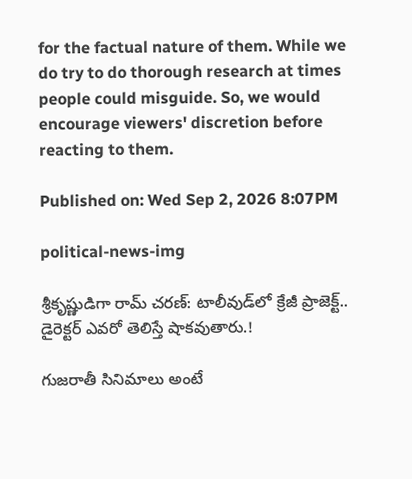for the factual nature of them. While we do try to do thorough research at times people could misguide. So, we would encourage viewers' discretion before reacting to them.

Published on: Wed Sep 2, 2026 8:07PM

political-news-img

శ్రీకృష్ణుడిగా రామ్ చరణ్: టాలీవుడ్‌లో క్రేజీ ప్రాజెక్ట్.. డైరెక్టర్ ఎవరో తెలిస్తే షాకవుతారు.!

గుజరాతీ సినిమాలు అంటే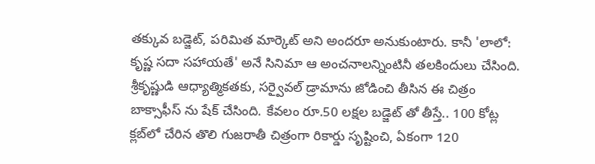తక్కువ బడ్జెట్, పరిమిత మార్కెట్ అని అందరూ అనుకుంటారు. కానీ 'లాలో: కృష్ణ సదా సహాయతే' అనే సినిమా ఆ అంచనాలన్నింటినీ తలకిందులు చేసింది. శ్రీకృష్ణుడి ఆధ్యాత్మికతకు, సర్వైవల్ డ్రామాను జోడించి తీసిన ఈ చిత్రం బాక్సాఫీస్ ను షేక్ చేసింది. కేవలం రూ.50 లక్షల బడ్జెట్ తో తీస్తే.. 100 కోట్ల క్లబ్‌లో చేరిన తొలి గుజరాతీ చిత్రంగా రికార్డు సృష్టించి, ఏకంగా 120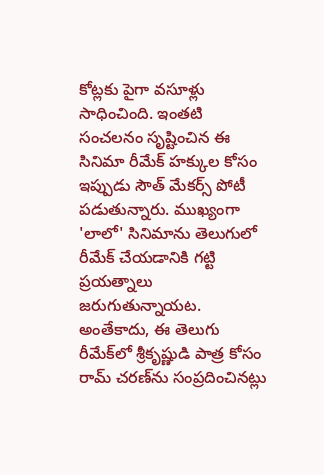కోట్లకు పైగా వసూళ్లు సాధించింది. ఇంతటి సంచలనం సృష్టించిన ఈ సినిమా రీమేక్ హక్కుల కోసం ఇప్పుడు సౌత్ మేకర్స్ పోటీ పడుతున్నారు. ముఖ్యంగా 'లాలో' సినిమాను తెలుగులో రీమేక్ చేయడానికి గట్టి ప్రయత్నాలు జరుగుతున్నాయట. అంతేకాదు, ఈ తెలుగు రీమేక్‌లో శ్రీకృష్ణుడి పాత్ర కోసం రామ్ చరణ్‌ను సంప్రదించినట్లు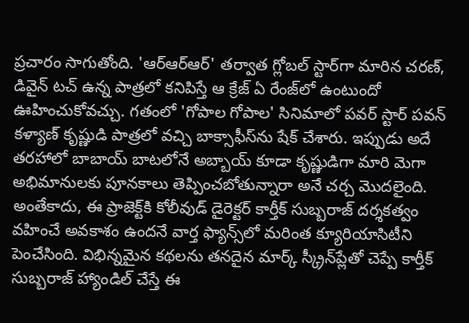ప్రచారం సాగుతోంది. 'ఆర్ఆర్ఆర్' తర్వాత గ్లోబల్ స్టార్‌గా మారిన చరణ్, డివైన్ టచ్ ఉన్న పాత్రలో కనిపిస్తే ఆ క్రేజ్ ఏ రేంజ్‌లో ఉంటుందో ఊహించుకోవచ్చు. గతంలో 'గోపాల గోపాల' సినిమాలో పవర్ స్టార్ పవన్ కళ్యాణ్ కృష్ణుడి పాత్రలో వచ్చి బాక్సాఫీస్‌ను షేక్ చేశారు. ఇప్పుడు అదే తరహాలో బాబాయ్ బాటలోనే అబ్బాయ్ కూడా కృష్ణుడిగా మారి మెగా అభిమానులకు పూనకాలు తెప్పించబోతున్నారా అనే చర్చ మొదలైంది. అంతేకాదు, ఈ ప్రాజెక్ట్‌కి కోలీవుడ్ డైరెక్టర్ కార్తీక్ సుబ్బరాజ్ దర్శకత్వం వహించే అవకాశం ఉందనే వార్త ఫ్యాన్స్‌లో మరింత క్యూరియాసిటీని పెంచేసింది. విభిన్నమైన కథలను తనదైన మార్క్ స్క్రీన్‌ప్లేతో చెప్పే కార్తీక్ సుబ్బరాజ్ హ్యాండిల్ చేస్తే ఈ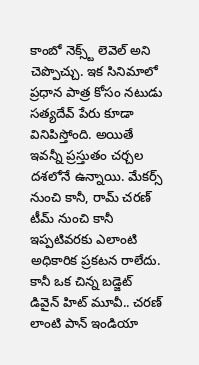కాంబో నెక్స్ట్ లెవెల్ అని చెప్పొచ్చు. ఇక సినిమాలో ప్రధాన పాత్ర కోసం నటుడు సత్యదేవ్ పేరు కూడా వినిపిస్తోంది. అయితే ఇవన్నీ ప్రస్తుతం చర్చల దశలోనే ఉన్నాయి. మేకర్స్ నుంచి కానీ, రామ్ చరణ్ టీమ్ నుంచి కానీ ఇప్పటివరకు ఎలాంటి అధికారిక ప్రకటన రాలేదు. కానీ ఒక చిన్న బడ్జెట్ డివైన్ హిట్ మూవీ.. చరణ్ లాంటి పాన్ ఇండియా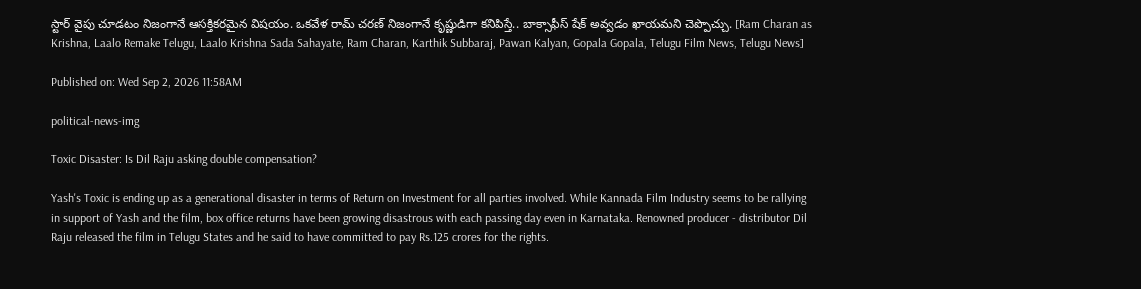స్టార్ వైపు చూడటం నిజంగానే ఆసక్తికరమైన విషయం. ఒకవేళ రామ్ చరణ్ నిజంగానే కృష్ణుడిగా కనిపిస్తే.. బాక్సాఫీస్ షేక్ అవ్వడం ఖాయమని చెప్పొచ్చు. [Ram Charan as Krishna, Laalo Remake Telugu, Laalo Krishna Sada Sahayate, Ram Charan, Karthik Subbaraj, Pawan Kalyan, Gopala Gopala, Telugu Film News, Telugu News]

Published on: Wed Sep 2, 2026 11:58AM

political-news-img

Toxic Disaster: Is Dil Raju asking double compensation?

Yash's Toxic is ending up as a generational disaster in terms of Return on Investment for all parties involved. While Kannada Film Industry seems to be rallying in support of Yash and the film, box office returns have been growing disastrous with each passing day even in Karnataka. Renowned producer - distributor Dil Raju released the film in Telugu States and he said to have committed to pay Rs.125 crores for the rights.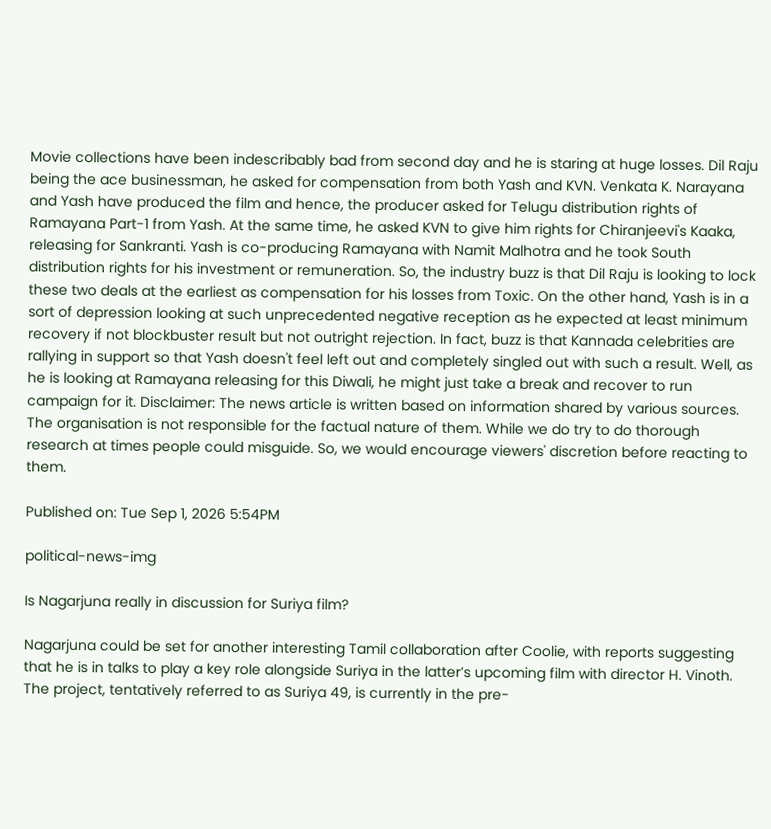Movie collections have been indescribably bad from second day and he is staring at huge losses. Dil Raju being the ace businessman, he asked for compensation from both Yash and KVN. Venkata K. Narayana and Yash have produced the film and hence, the producer asked for Telugu distribution rights of Ramayana Part-1 from Yash. At the same time, he asked KVN to give him rights for Chiranjeevi's Kaaka, releasing for Sankranti. Yash is co-producing Ramayana with Namit Malhotra and he took South distribution rights for his investment or remuneration. So, the industry buzz is that Dil Raju is looking to lock these two deals at the earliest as compensation for his losses from Toxic. On the other hand, Yash is in a sort of depression looking at such unprecedented negative reception as he expected at least minimum recovery if not blockbuster result but not outright rejection. In fact, buzz is that Kannada celebrities are rallying in support so that Yash doesn't feel left out and completely singled out with such a result. Well, as he is looking at Ramayana releasing for this Diwali, he might just take a break and recover to run campaign for it. Disclaimer: The news article is written based on information shared by various sources. The organisation is not responsible for the factual nature of them. While we do try to do thorough research at times people could misguide. So, we would encourage viewers' discretion before reacting to them.

Published on: Tue Sep 1, 2026 5:54PM

political-news-img

Is Nagarjuna really in discussion for Suriya film?

Nagarjuna could be set for another interesting Tamil collaboration after Coolie, with reports suggesting that he is in talks to play a key role alongside Suriya in the latter’s upcoming film with director H. Vinoth. The project, tentatively referred to as Suriya 49, is currently in the pre-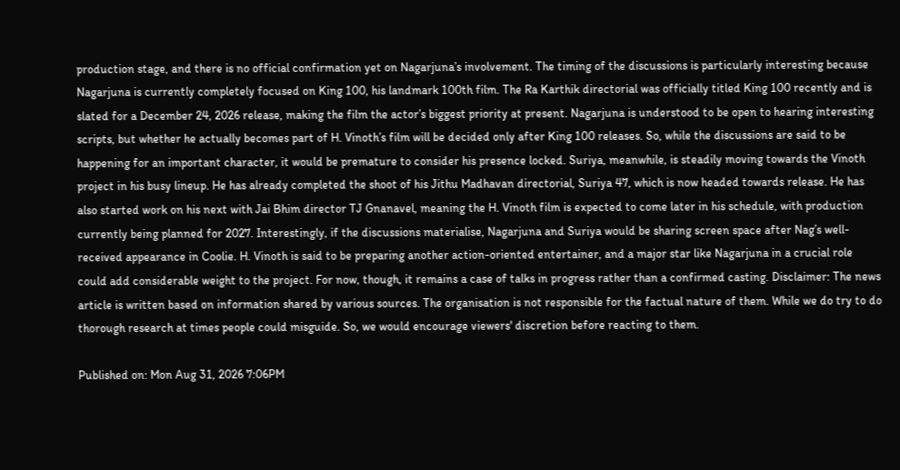production stage, and there is no official confirmation yet on Nagarjuna’s involvement. The timing of the discussions is particularly interesting because Nagarjuna is currently completely focused on King 100, his landmark 100th film. The Ra Karthik directorial was officially titled King 100 recently and is slated for a December 24, 2026 release, making the film the actor’s biggest priority at present. Nagarjuna is understood to be open to hearing interesting scripts, but whether he actually becomes part of H. Vinoth’s film will be decided only after King 100 releases. So, while the discussions are said to be happening for an important character, it would be premature to consider his presence locked. Suriya, meanwhile, is steadily moving towards the Vinoth project in his busy lineup. He has already completed the shoot of his Jithu Madhavan directorial, Suriya 47, which is now headed towards release. He has also started work on his next with Jai Bhim director TJ Gnanavel, meaning the H. Vinoth film is expected to come later in his schedule, with production currently being planned for 2027. Interestingly, if the discussions materialise, Nagarjuna and Suriya would be sharing screen space after Nag’s well-received appearance in Coolie. H. Vinoth is said to be preparing another action-oriented entertainer, and a major star like Nagarjuna in a crucial role could add considerable weight to the project. For now, though, it remains a case of talks in progress rather than a confirmed casting. Disclaimer: The news article is written based on information shared by various sources. The organisation is not responsible for the factual nature of them. While we do try to do thorough research at times people could misguide. So, we would encourage viewers' discretion before reacting to them.

Published on: Mon Aug 31, 2026 7:06PM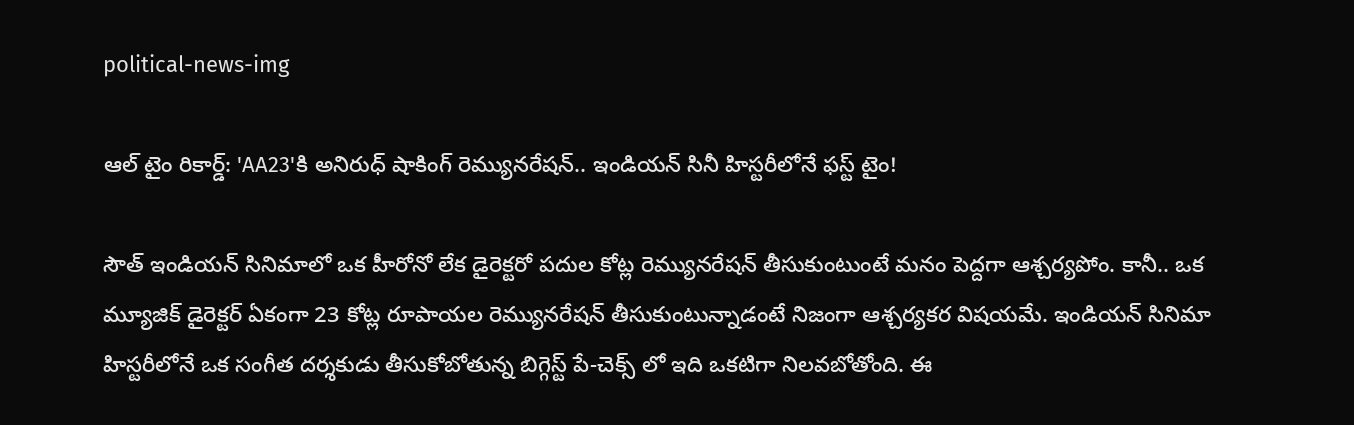political-news-img

ఆల్ టైం రికార్డ్: 'AA23'కి అనిరుధ్ షాకింగ్ రెమ్యునరేషన్.. ఇండియన్ సినీ హిస్టరీలోనే ఫస్ట్ టైం!

సౌత్ ఇండియన్ సినిమాలో ఒక హీరోనో లేక డైరెక్టరో పదుల కోట్ల రెమ్యునరేషన్ తీసుకుంటుంటే మనం పెద్దగా ఆశ్చర్యపోం. కానీ.. ఒక మ్యూజిక్ డైరెక్టర్ ఏకంగా 23 కోట్ల రూపాయల రెమ్యునరేషన్ తీసుకుంటున్నాడంటే నిజంగా ఆశ్చర్యకర విషయమే. ఇండియన్ సినిమా హిస్టరీలోనే ఒక సంగీత దర్శకుడు తీసుకోబోతున్న బిగ్గెస్ట్ పే-చెక్స్ లో ఇది ఒకటిగా నిలవబోతోంది. ఈ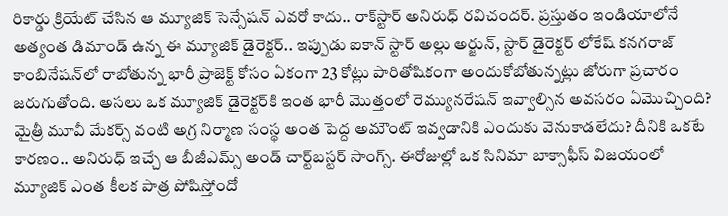రికార్డు క్రియేట్ చేసిన ఆ మ్యూజిక్ సెన్సేషన్ ఎవరో కాదు.. రాక్‌స్టార్ అనిరుధ్ రవిచందర్. ప్రస్తుతం ఇండియాలోనే అత్యంత డిమాండ్ ఉన్న ఈ మ్యూజిక్ డైరెక్టర్.. ఇప్పుడు ఐకాన్ స్టార్ అల్లు అర్జున్, స్టార్ డైరెక్టర్ లోకేష్ కనగరాజ్ కాంబినేషన్‌లో రాబోతున్న భారీ ప్రాజెక్ట్ కోసం ఏకంగా 23 కోట్లు పారితోషికంగా అందుకోబోతున్నట్లు జోరుగా ప్రచారం జరుగుతోంది. అసలు ఒక మ్యూజిక్ డైరెక్టర్‌కి ఇంత భారీ మొత్తంలో రెమ్యునరేషన్ ఇవ్వాల్సిన అవసరం ఏమొచ్చింది? మైత్రీ మూవీ మేకర్స్ వంటి అగ్ర నిర్మాణ సంస్థ అంత పెద్ద అమౌంట్ ఇవ్వడానికి ఎందుకు వెనుకాడలేదు? దీనికి ఒకటే కారణం.. అనిరుధ్ ఇచ్చే ఆ బీజీఎమ్స్ అండ్ చార్ట్‌బస్టర్ సాంగ్స్. ఈరోజుల్లో ఒక సినిమా బాక్సాఫీస్ విజయంలో మ్యూజిక్ ఎంత కీలక పాత్ర పోషిస్తోందో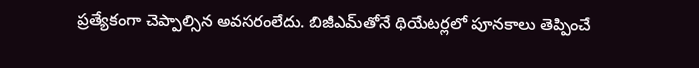ప్రత్యేకంగా చెప్పాల్సిన అవసరంలేదు. బిజీఎమ్‌తోనే థియేటర్లలో పూనకాలు తెప్పించే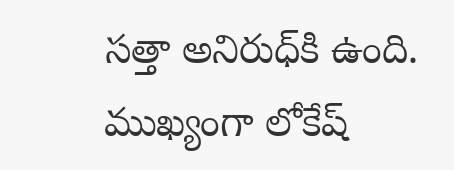సత్తా అనిరుధ్‌కి ఉంది. ముఖ్యంగా లోకేష్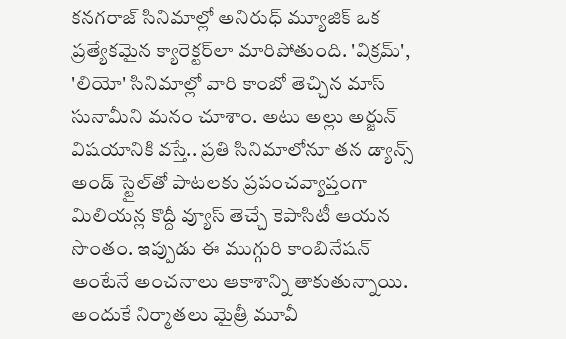కనగరాజ్ సినిమాల్లో అనిరుధ్ మ్యూజిక్ ఒక ప్రత్యేకమైన క్యారెక్టర్‌లా మారిపోతుంది. 'విక్రమ్', 'లియో' సినిమాల్లో వారి కాంబో తెచ్చిన మాస్ సునామీని మనం చూశాం. అటు అల్లు అర్జున్ విషయానికి వస్తే.. ప్రతి సినిమాలోనూ తన డ్యాన్స్ అండ్ స్టైల్‌తో పాటలకు ప్రపంచవ్యాప్తంగా మిలియన్ల కొద్దీ వ్యూస్ తెచ్చే కెపాసిటీ ఆయన సొంతం. ఇప్పుడు ఈ ముగ్గురి కాంబినేషన్ అంటేనే అంచనాలు ఆకాశాన్ని తాకుతున్నాయి. అందుకే నిర్మాతలు మైత్రీ మూవీ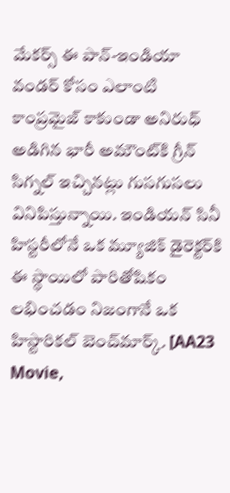మేకర్స్ ఈ పాన్-ఇండియా వండర్ కోసం ఎలాంటి కాంప్రమైజ్ కాకుండా అనిరుధ్ అడిగిన భారీ అమౌంట్‌కి గ్రీన్ సిగ్నల్ ఇచ్చినట్లు గుసగుసలు వినిపిస్తున్నాయి. ఇండియన్ సినీ హిస్టరీలోనే ఒక మ్యూజిక్ డైరెక్టర్‌కి ఈ స్థాయిలో పారితోషికం లభించడం నిజంగానే ఒక హిస్టారికల్ బెంచ్‌మార్క్. [AA23 Movie,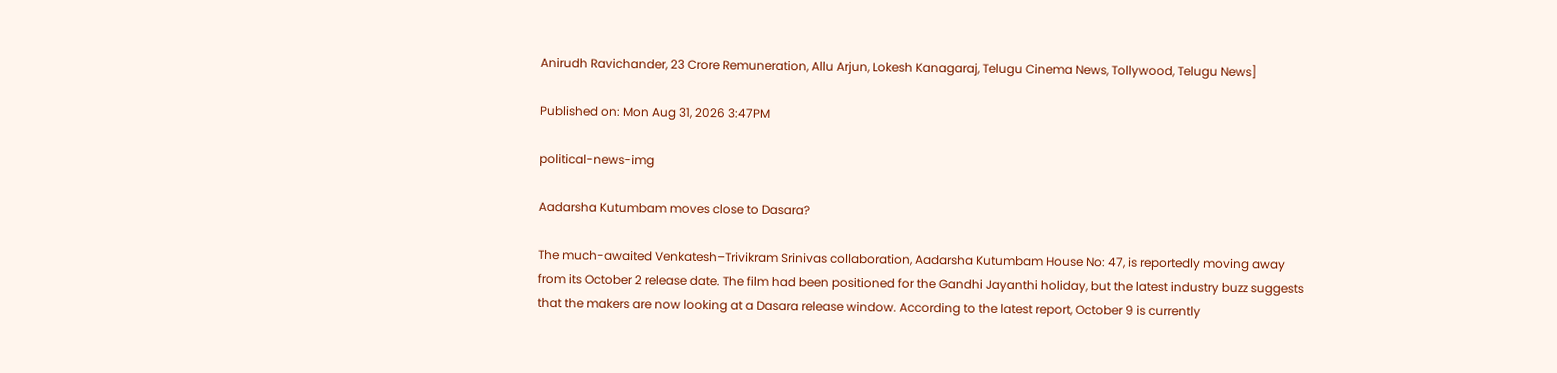Anirudh Ravichander, 23 Crore Remuneration, Allu Arjun, Lokesh Kanagaraj, Telugu Cinema News, Tollywood, Telugu News]

Published on: Mon Aug 31, 2026 3:47PM

political-news-img

Aadarsha Kutumbam moves close to Dasara?

The much-awaited Venkatesh–Trivikram Srinivas collaboration, Aadarsha Kutumbam House No: 47, is reportedly moving away from its October 2 release date. The film had been positioned for the Gandhi Jayanthi holiday, but the latest industry buzz suggests that the makers are now looking at a Dasara release window. According to the latest report, October 9 is currently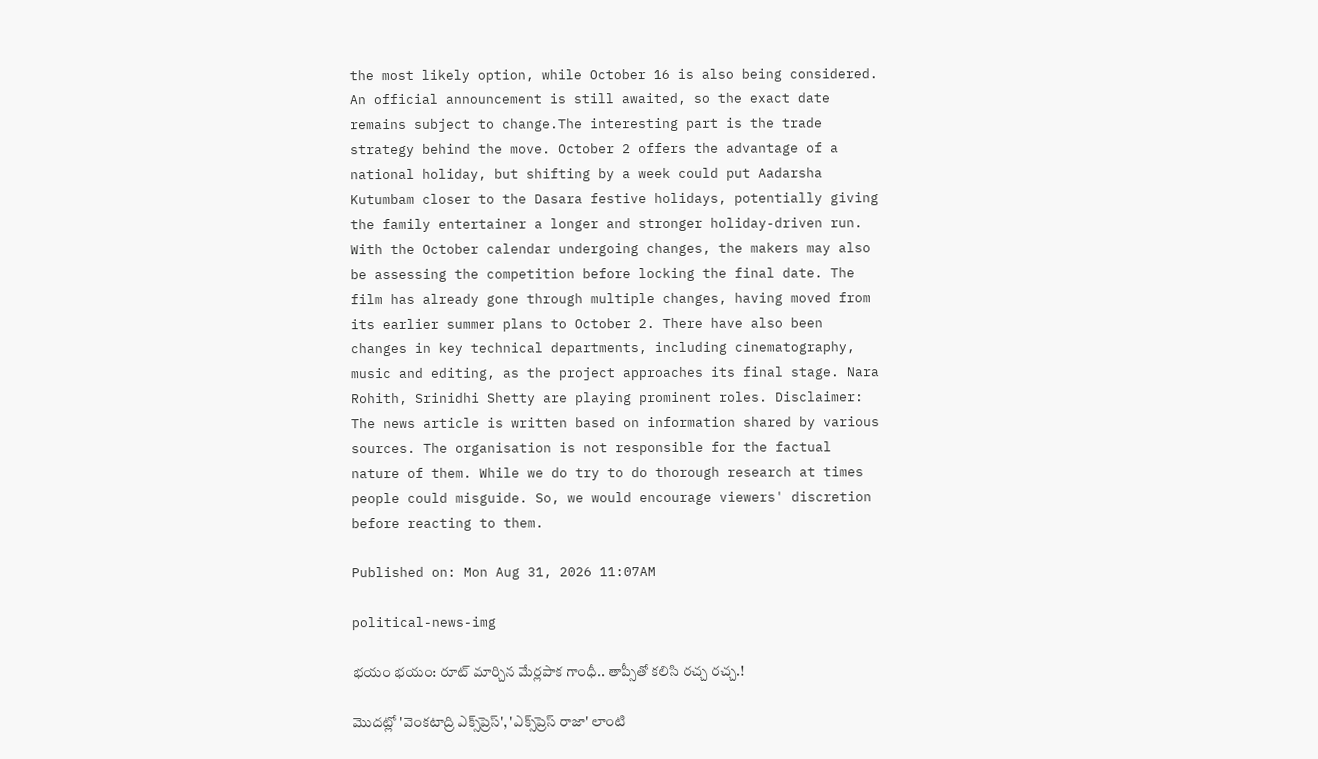the most likely option, while October 16 is also being considered. An official announcement is still awaited, so the exact date remains subject to change.The interesting part is the trade strategy behind the move. October 2 offers the advantage of a national holiday, but shifting by a week could put Aadarsha Kutumbam closer to the Dasara festive holidays, potentially giving the family entertainer a longer and stronger holiday-driven run. With the October calendar undergoing changes, the makers may also be assessing the competition before locking the final date. The film has already gone through multiple changes, having moved from its earlier summer plans to October 2. There have also been changes in key technical departments, including cinematography, music and editing, as the project approaches its final stage. Nara Rohith, Srinidhi Shetty are playing prominent roles. Disclaimer: The news article is written based on information shared by various sources. The organisation is not responsible for the factual nature of them. While we do try to do thorough research at times people could misguide. So, we would encourage viewers' discretion before reacting to them.

Published on: Mon Aug 31, 2026 11:07AM

political-news-img

భయం భయం: రూట్ మార్చిన మేర్లపాక గాంధీ.. తాప్సీతో కలిసి రచ్చ రచ్చ.!

మొదట్లో 'వెంకటాద్రి ఎక్స్‌ప్రెస్', 'ఎక్స్‌ప్రెస్ రాజా' లాంటి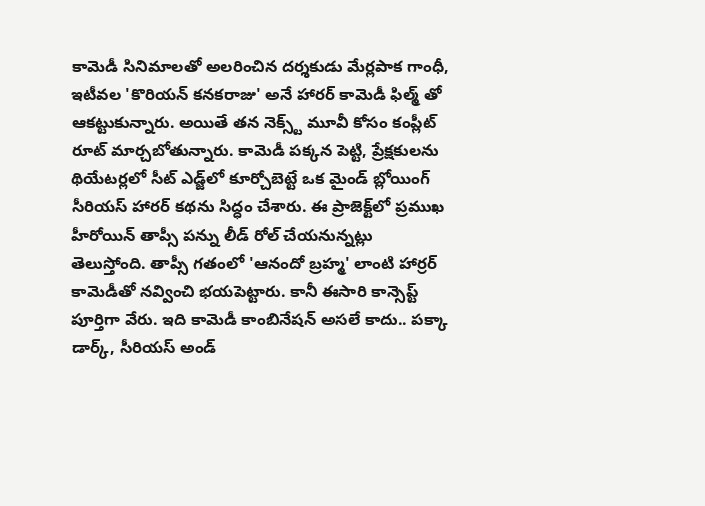కామెడీ సినిమాలతో అలరించిన దర్శకుడు మేర్లపాక గాంధీ, ఇటీవల 'కొరియన్ కనకరాజు' అనే హారర్ కామెడీ ఫిల్మ్ తో ఆకట్టుకున్నారు. అయితే తన నెక్స్ట్ మూవీ కోసం కంప్లీట్ రూట్ మార్చబోతున్నారు. కామెడీ పక్కన పెట్టి, ప్రేక్షకులను థియేటర్లలో సీట్ ఎడ్జ్‌లో కూర్చోబెట్టే ఒక మైండ్ బ్లోయింగ్ సీరియస్ హారర్ కథను సిద్ధం చేశారు. ఈ ప్రాజెక్ట్‌లో ప్రముఖ హీరోయిన్‌ తాప్సీ పన్ను లీడ్ రోల్ చేయనున్నట్లు తెలుస్తోంది. తాప్సీ గతంలో 'ఆనందో బ్రహ్మ' లాంటి హార్రర్ కామెడీతో నవ్వించి భయపెట్టారు. కానీ ఈసారి కాన్సెప్ట్ పూర్తిగా వేరు. ఇది కామెడీ కాంబినేషన్ అసలే కాదు.. పక్కా డార్క్, సీరియస్ అండ్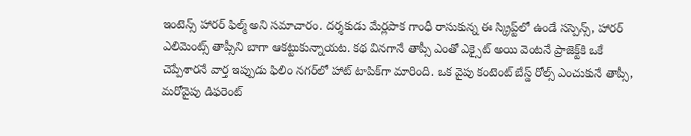ఇంటెన్స్ హారర్ ఫిల్మ్ అని సమాచారం. దర్శకుడు మేర్లపాక గాంధీ రాసుకున్న ఈ స్క్రిప్ట్‌లో ఉండే సస్పెన్స్, హారర్ ఎలిమెంట్స్ తాప్సీని బాగా ఆకట్టుకున్నాయట. కథ వినగానే తాప్సీ ఎంతో ఎక్సైట్ అయి వెంటనే ప్రాజెక్ట్‌కి ఒకే చెప్పేశారనే వార్త ఇప్పుడు ఫిలిం నగర్‌లో హాట్ టాపిక్‌గా మారింది. ఒక వైపు కంటెంట్ బేస్డ్ రోల్స్ ఎంచుకునే తాప్సీ, మరోవైపు డిఫరెంట్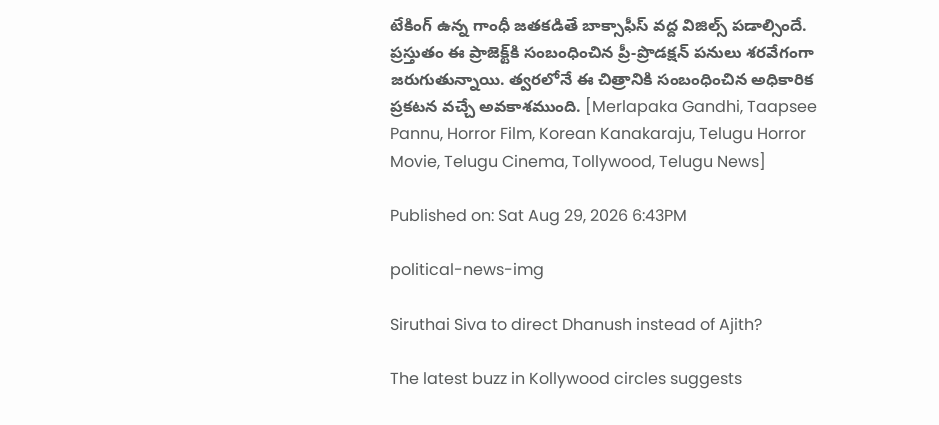టేకింగ్ ఉన్న గాంధీ జతకడితే బాక్సాఫీస్ వద్ద విజిల్స్ పడాల్సిందే. ప్రస్తుతం ఈ ప్రాజెక్ట్‌కి సంబంధించిన ప్రీ-ప్రొడక్షన్ పనులు శరవేగంగా జరుగుతున్నాయి. త్వరలోనే ఈ చిత్రానికి సంబంధించిన అధికారిక ప్రకటన వచ్చే అవకాశముంది. [Merlapaka Gandhi, Taapsee Pannu, Horror Film, Korean Kanakaraju, Telugu Horror Movie, Telugu Cinema, Tollywood, Telugu News]

Published on: Sat Aug 29, 2026 6:43PM

political-news-img

Siruthai Siva to direct Dhanush instead of Ajith?

The latest buzz in Kollywood circles suggests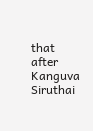that after Kanguva Siruthai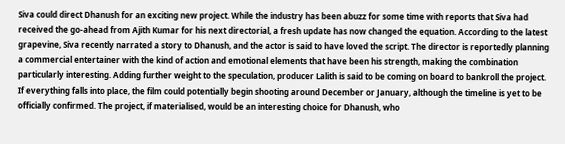Siva could direct Dhanush for an exciting new project. While the industry has been abuzz for some time with reports that Siva had received the go-ahead from Ajith Kumar for his next directorial, a fresh update has now changed the equation. According to the latest grapevine, Siva recently narrated a story to Dhanush, and the actor is said to have loved the script. The director is reportedly planning a commercial entertainer with the kind of action and emotional elements that have been his strength, making the combination particularly interesting. Adding further weight to the speculation, producer Lalith is said to be coming on board to bankroll the project. If everything falls into place, the film could potentially begin shooting around December or January, although the timeline is yet to be officially confirmed. The project, if materialised, would be an interesting choice for Dhanush, who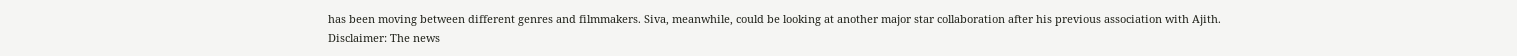has been moving between different genres and filmmakers. Siva, meanwhile, could be looking at another major star collaboration after his previous association with Ajith. Disclaimer: The news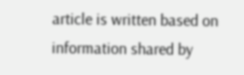article is written based on information shared by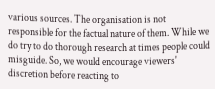various sources. The organisation is not responsible for the factual nature of them. While we do try to do thorough research at times people could misguide. So, we would encourage viewers' discretion before reacting to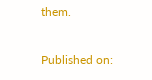them.

Published on: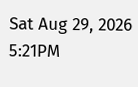Sat Aug 29, 2026 5:21PM